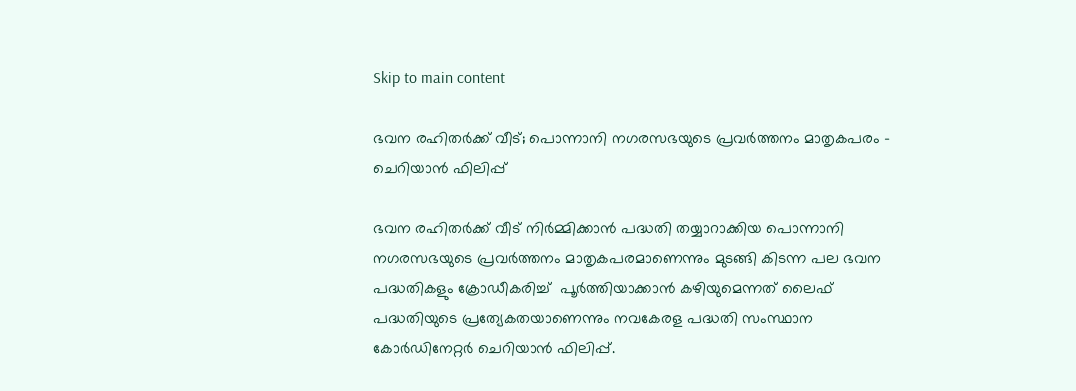Skip to main content

ഭവന രഹിതര്‍ക്ക് വീട്; പൊന്നാനി നഗരസഭയുടെ പ്രവര്‍ത്തനം മാതൃകപരം - ചെറിയാന്‍ ഫിലിപ്പ്

ഭവന രഹിതര്‍ക്ക് വീട് നിര്‍മ്മിക്കാന്‍ പദ്ധതി തയ്യാറാക്കിയ പൊന്നാനി നഗരസഭയുടെ പ്രവര്‍ത്തനം മാതൃകപരമാണെന്നും മുടങ്ങി കിടന്ന പല ഭവന പദ്ധതികളും ക്രോഡീകരിച്ച്  പൂര്‍ത്തിയാക്കാന്‍ കഴിയുമെന്നത് ലൈഫ് പദ്ധതിയുടെ പ്രത്യേകതയാണെന്നും നവകേരള പദ്ധതി സംസ്ഥാന കോര്‍ഡിനേറ്റര്‍ ചെറിയാന്‍ ഫിലിപ്പ്.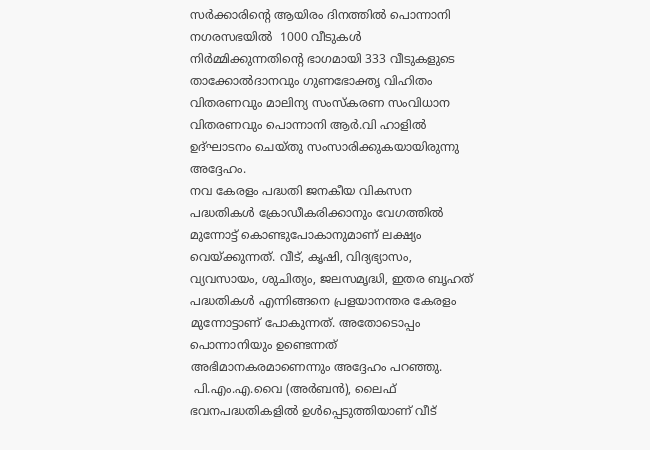സര്‍ക്കാരിന്റെ ആയിരം ദിനത്തില്‍ പൊന്നാനി നഗരസഭയില്‍  1000 വീടുകള്‍ നിര്‍മ്മിക്കുന്നതിന്റെ ഭാഗമായി 333 വീടുകളുടെ താക്കോല്‍ദാനവും ഗുണഭോക്തൃ വിഹിതം വിതരണവും മാലിന്യ സംസ്‌കരണ സംവിധാന വിതരണവും പൊന്നാനി ആര്‍.വി ഹാളില്‍ ഉദ്ഘാടനം ചെയ്തു സംസാരിക്കുകയായിരുന്നു അദ്ദേഹം.
നവ കേരളം പദ്ധതി ജനകീയ വികസന പദ്ധതികള്‍ ക്രോഡീകരിക്കാനും വേഗത്തില്‍ മുന്നോട്ട് കൊണ്ടുപോകാനുമാണ് ലക്ഷ്യം വെയ്ക്കുന്നത്. വീട്, കൃഷി, വിദ്യഭ്യാസം, വ്യവസായം, ശുചിത്യം, ജലസമൃദ്ധി, ഇതര ബൃഹത് പദ്ധതികള്‍ എന്നിങ്ങനെ പ്രളയാനന്തര കേരളം മുന്നോട്ടാണ് പോകുന്നത്. അതോടൊപ്പം പൊന്നാനിയും ഉണ്ടെന്നത് അഭിമാനകരമാണെന്നും അദ്ദേഹം പറഞ്ഞു.
 പി.എം.എ.വൈ (അര്‍ബന്‍), ലൈഫ് ഭവനപദ്ധതികളില്‍ ഉള്‍പ്പെടുത്തിയാണ് വീട്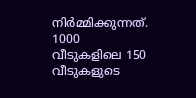നിര്‍മ്മിക്കുന്നത്.  1000 വീടുകളിലെ 150 വീടുകളുടെ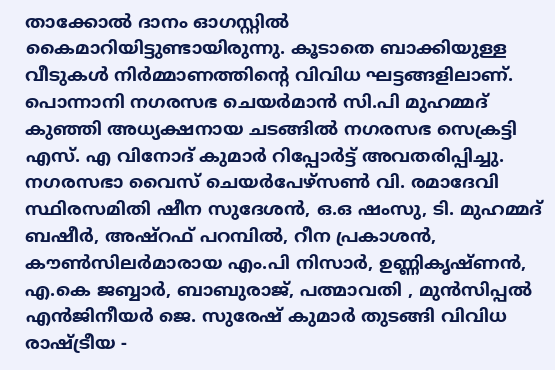താക്കോല്‍ ദാനം ഓഗസ്റ്റില്‍  കൈമാറിയിട്ടുണ്ടായിരുന്നു. കൂടാതെ ബാക്കിയുള്ള വീടുകള്‍ നിര്‍മ്മാണത്തിന്റെ വിവിധ ഘട്ടങ്ങളിലാണ്.
പൊന്നാനി നഗരസഭ ചെയര്‍മാന്‍ സി.പി മുഹമ്മദ് കുഞ്ഞി അധ്യക്ഷനായ ചടങ്ങില്‍ നഗരസഭ സെക്രട്ടി എസ്. എ വിനോദ് കുമാര്‍ റിപ്പോര്‍ട്ട് അവതരിപ്പിച്ചു.   നഗരസഭാ വൈസ് ചെയര്‍പേഴ്‌സണ്‍ വി. രമാദേവി സ്ഥിരസമിതി ഷീന സുദേശന്‍, ഒ.ഒ ഷംസു, ടി. മുഹമ്മദ് ബഷീര്‍, അഷ്‌റഫ് പറമ്പില്‍, റീന പ്രകാശന്‍, കൗണ്‍സിലര്‍മാരായ എം.പി നിസാര്‍, ഉണ്ണികൃഷ്ണന്‍, എ.കെ ജബ്ബാര്‍, ബാബുരാജ്, പത്മാവതി , മുന്‍സിപ്പല്‍ എന്‍ജിനീയര്‍ ജെ. സുരേഷ് കുമാര്‍ തുടങ്ങി വിവിധ രാഷ്ട്രീയ -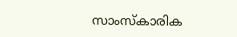സാംസ്‌കാരിക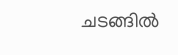ചടങ്ങില്‍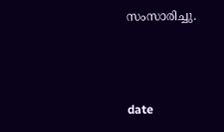സംസാരിച്ചു.



date